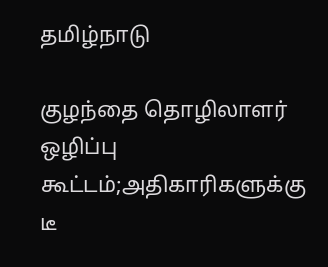தமிழ்நாடு

குழந்தை தொழிலாளர் ஒழிப்பு கூட்டம்;அதிகாரிகளுக்கு டீ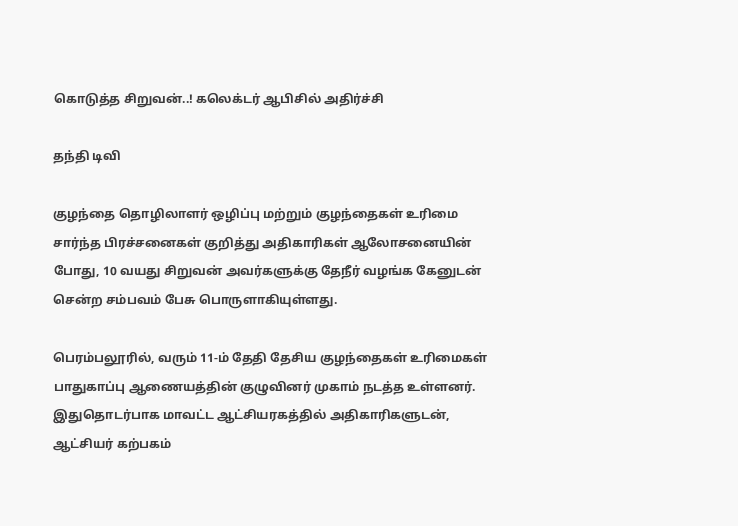கொடுத்த சிறுவன்..! கலெக்டர் ஆபிசில் அதிர்ச்சி

தந்தி டிவி

குழந்தை தொழிலாளர் ஒழிப்பு மற்றும் குழந்தைகள் உரிமை சார்ந்த பிரச்சனைகள் குறித்து அதிகாரிகள் ஆலோசனையின் போது, 10 வயது சிறுவன் அவர்களுக்கு தேநீர் வழங்க கேனுடன் சென்ற சம்பவம் பேசு பொருளாகியுள்ளது.

பெரம்பலூரில், வரும் 11-ம் தேதி தேசிய குழந்தைகள் உரிமைகள் பாதுகாப்பு ஆணையத்தின் குழுவினர் முகாம் நடத்த உள்ளனர். இதுதொடர்பாக மாவட்ட ஆட்சியரகத்தில் அதிகாரிகளுடன், ஆட்சியர் கற்பகம்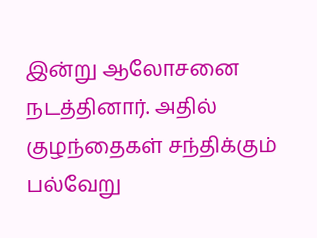இன்று ஆலோசனை நடத்தினார். அதில் குழந்தைகள் சந்திக்கும் பல்வேறு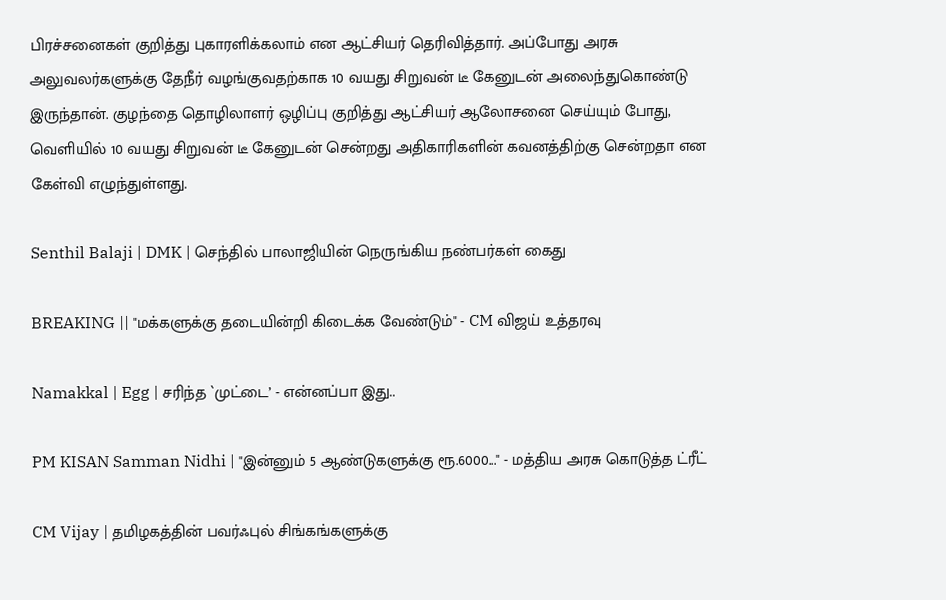பிரச்சனைகள் குறித்து புகாரளிக்கலாம் என ஆட்சியர் தெரிவித்தார். அப்போது அரசு அலுவலர்களுக்கு தேநீர் வழங்குவதற்காக 10 வயது சிறுவன் டீ கேனுடன் அலைந்துகொண்டு இருந்தான். குழந்தை தொழிலாளர் ஒழிப்பு குறித்து ஆட்சியர் ஆலோசனை செய்யும் போது, வெளியில் 10 வயது சிறுவன் டீ கேனுடன் சென்றது அதிகாரிகளின் கவனத்திற்கு சென்றதா என கேள்வி எழுந்துள்ளது.

Senthil Balaji | DMK | செந்தில் பாலாஜியின் நெருங்கிய நண்பர்கள் கைது

BREAKING || "மக்களுக்கு தடையின்றி கிடைக்க வேண்டும்" - CM விஜய் உத்தரவு

Namakkal | Egg | சரிந்த `முட்டை’ - என்னப்பா இது..

PM KISAN Samman Nidhi | "இன்னும் 5 ஆண்டுகளுக்கு ரூ.6000..." - மத்திய அரசு கொடுத்த ட்ரீட்

CM Vijay | தமிழகத்தின் பவர்ஃபுல் சிங்கங்களுக்கு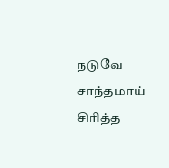நடுவே சாந்தமாய் சிரித்த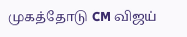முகத்தோடு CM விஜய்